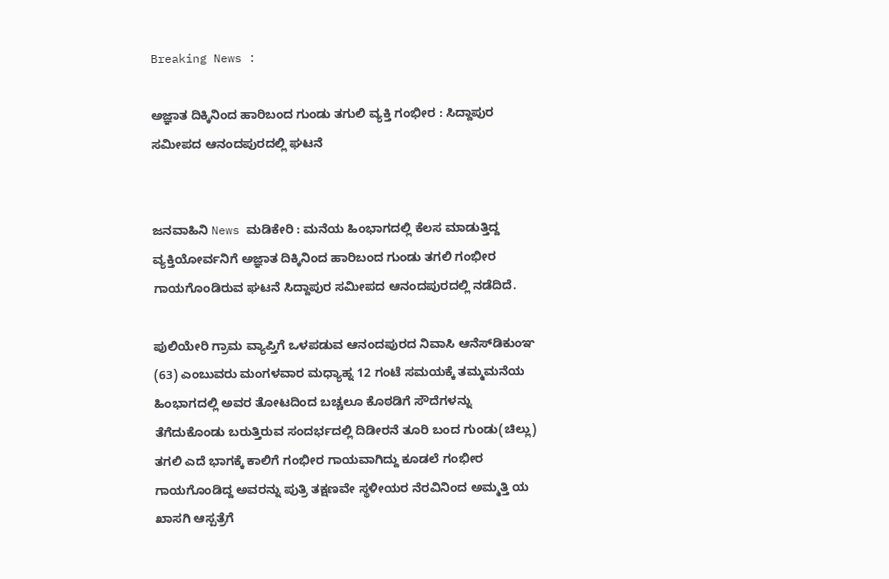Breaking News :

ಅಜ್ಞಾತ ದಿಕ್ಕಿನಿಂದ ಹಾರಿಬಂದ ಗುಂಡು ತಗುಲಿ ವ್ಯಕ್ತಿ ಗಂಭೀರ : ಸಿದ್ದಾಪುರ ಸಮೀಪದ ಆನಂದಪುರದಲ್ಲಿ ಘಟನೆ


ಜನವಾಹಿನಿ News ಮಡಿಕೇರಿ : ಮನೆಯ ಹಿಂಭಾಗದಲ್ಲಿ ಕೆಲಸ ಮಾಡುತ್ತಿದ್ದ ವ್ಯಕ್ತಿಯೋರ್ವನಿಗೆ ಅಜ್ಞಾತ ದಿಕ್ಕಿನಿಂದ ಹಾರಿಬಂದ ಗುಂಡು ತಗಲಿ ಗಂಭೀರ ಗಾಯಗೊಂಡಿರುವ ಘಟನೆ ಸಿದ್ದಾಪುರ ಸಮೀಪದ ಆನಂದಪುರದಲ್ಲಿ ನಡೆದಿದೆ.

ಪುಲಿಯೇರಿ ಗ್ರಾಮ ವ್ಯಾಪ್ತಿಗೆ ಒಳಪಡುವ ಆನಂದಪುರದ ನಿವಾಸಿ ಆನೆಸ್‌ಡಿಕುಂಞ (63) ಎಂಬುವರು ಮಂಗಳವಾರ ಮಧ್ಯಾಹ್ನ 12 ಗಂಟೆ ಸಮಯಕ್ಕೆ ತಮ್ಮಮನೆಯ ಹಿಂಭಾಗದಲ್ಲಿ ಅವರ ತೋಟದಿಂದ ಬಚ್ಚಲೂ ಕೊಠಡಿಗೆ ಸೌದೆಗಳನ್ನು ತೆಗೆದುಕೊಂಡು ಬರುತ್ತಿರುವ ಸಂದರ್ಭದಲ್ಲಿ ದಿಡೀರನೆ ತೂರಿ ಬಂದ ಗುಂಡು(ಚಿಲ್ಲು) ತಗಲಿ ಎದೆ ಭಾಗಕ್ಕೆ ಕಾಲಿಗೆ ಗಂಭೀರ ಗಾಯವಾಗಿದ್ದು ಕೂಡಲೆ ಗಂಭೀರ ಗಾಯಗೊಂಡಿದ್ದ ಅವರನ್ನು ಪುತ್ರಿ ತಕ್ಷಣವೇ ಸ್ಥಳೀಯರ ನೆರವಿನಿಂದ ಅಮ್ಮತ್ತಿ ಯ ಖಾಸಗಿ ಆಸ್ಪತ್ರೆಗೆ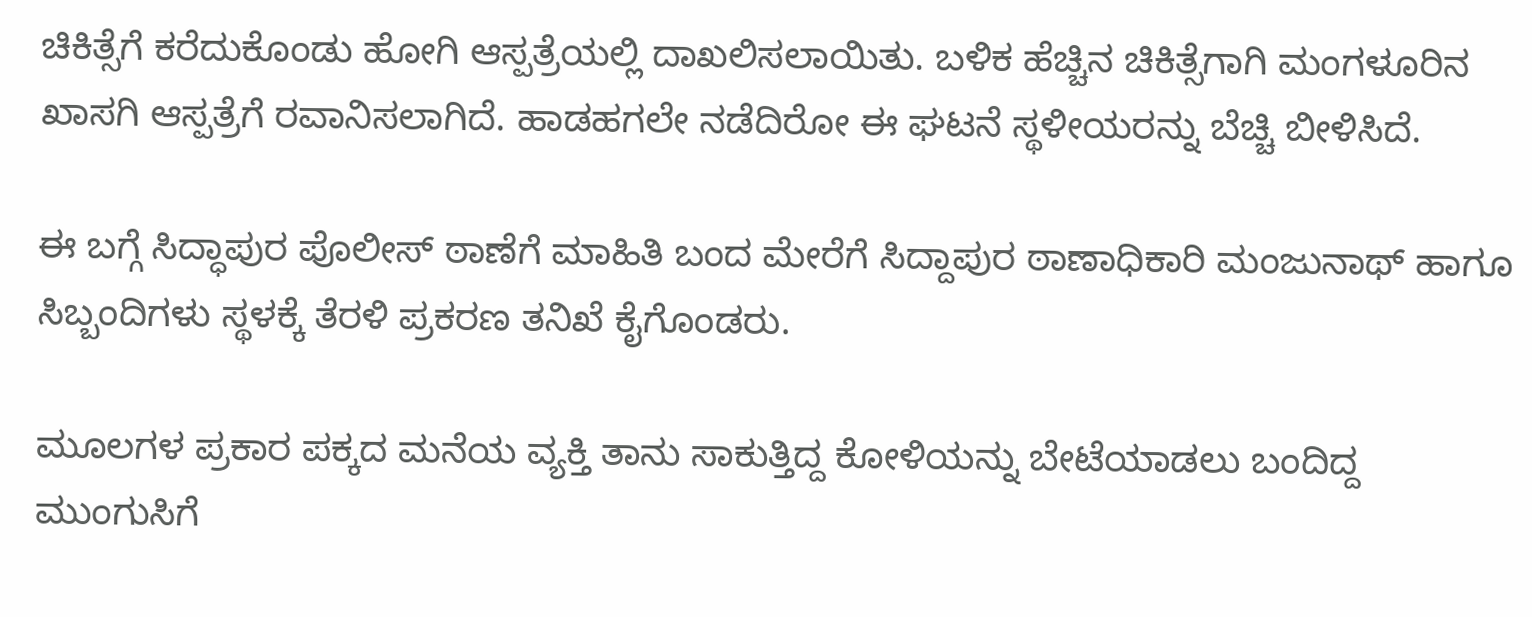ಚಿಕಿತ್ಸೆಗೆ ಕರೆದುಕೊಂಡು ಹೋಗಿ ಆಸ್ಪತ್ರೆಯಲ್ಲಿ ದಾಖಲಿಸಲಾಯಿತು. ಬಳಿಕ ಹೆಚ್ಚಿನ ಚಿಕಿತ್ಸೆಗಾಗಿ ಮಂಗಳೂರಿನ ಖಾಸಗಿ ಆಸ್ಪತ್ರೆಗೆ ರವಾನಿಸಲಾಗಿದೆ. ಹಾಡಹಗಲೇ ನಡೆದಿರೋ ಈ ಘಟನೆ ಸ್ಥಳೀಯರನ್ನು ಬೆಚ್ಚಿ ಬೀಳಿಸಿದೆ.

ಈ ಬಗ್ಗೆ ಸಿದ್ಧಾಪುರ ಪೊಲೀಸ್‌ ಠಾಣೆಗೆ ಮಾಹಿತಿ ಬಂದ ಮೇರೆಗೆ ಸಿದ್ದಾಪುರ ಠಾಣಾಧಿಕಾರಿ ಮಂಜುನಾಥ್ ಹಾಗೂ ಸಿಬ್ಬಂದಿಗಳು ಸ್ಥಳಕ್ಕೆ ತೆರಳಿ ಪ್ರಕರಣ ತನಿಖೆ ಕೈಗೊಂಡರು.

ಮೂಲಗಳ ಪ್ರಕಾರ ಪಕ್ಕದ ಮನೆಯ ವ್ಯಕ್ತಿ ತಾನು ಸಾಕುತ್ತಿದ್ದ ಕೋಳಿಯನ್ನು ಬೇಟೆಯಾಡಲು ಬಂದಿದ್ದ ಮುಂಗುಸಿಗೆ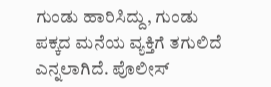ಗುಂಡು ಹಾರಿಸಿದ್ದು, ಗುಂಡು ಪಕ್ಕದ ಮನೆಯ ವ್ಯಕ್ತಿಗೆ ತಗುಲಿದೆ ಎನ್ನಲಾಗಿದೆ. ಪೊಲೀಸ್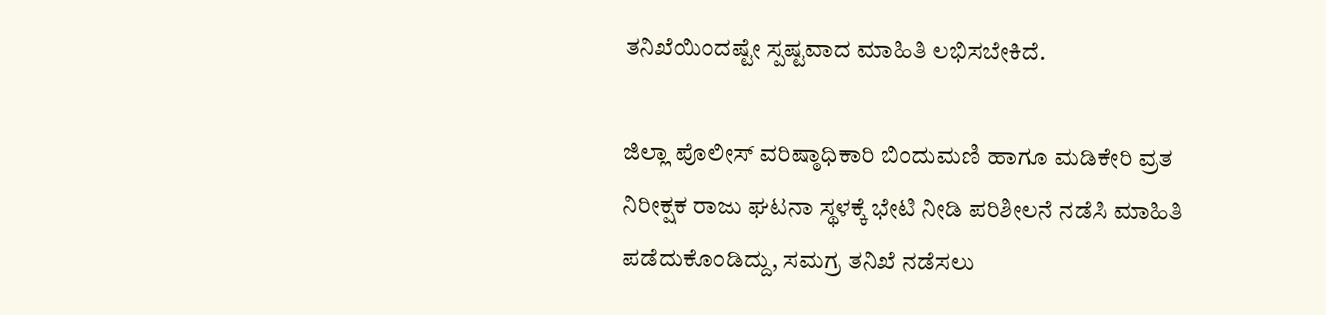ತನಿಖೆಯಿಂದಷ್ಟೇ ಸ್ಪಷ್ಟವಾದ ಮಾಹಿತಿ ಲಭಿಸಬೇಕಿದೆ.

ಜಿಲ್ಲಾ ಪೊಲೀಸ್ ವರಿಷ್ಠಾಧಿಕಾರಿ ಬಿಂದುಮಣಿ ಹಾಗೂ ಮಡಿಕೇರಿ ವ್ರತ ನಿರೀಕ್ಷಕ ರಾಜು ಘಟನಾ ಸ್ಥಳಕ್ಕೆ ಭೇಟಿ ನೀಡಿ ಪರಿಶೀಲನೆ ನಡೆಸಿ ಮಾಹಿತಿ ಪಡೆದುಕೊಂಡಿದ್ದು, ಸಮಗ್ರ ತನಿಖೆ ನಡೆಸಲು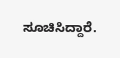ಸೂಚಿಸಿದ್ದಾರೆ.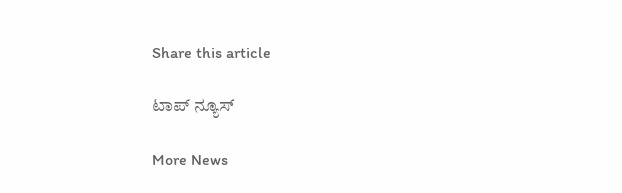Share this article

ಟಾಪ್ ನ್ಯೂಸ್

More News